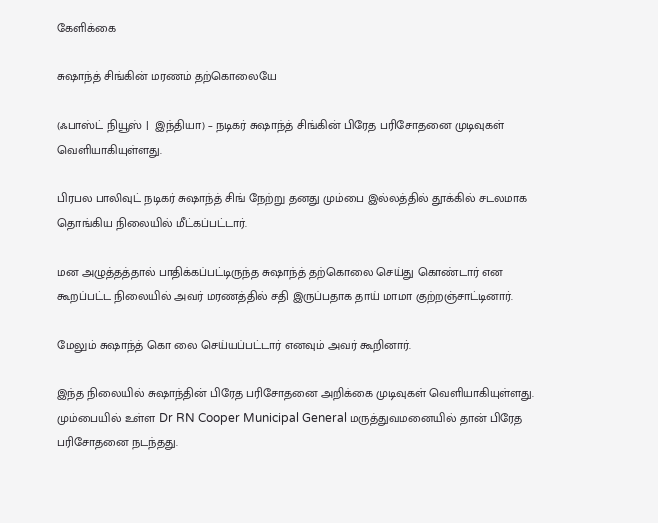கேளிக்கை

சுஷாந்த் சிங்கின் மரணம் தற்கொலையே

(ஃபாஸ்ட் நியூஸ் |  இந்தியா) – நடிகர் சுஷாந்த் சிங்கின் பிரேத பரிசோதனை முடிவுகள் வெளியாகியுள்ளது.

பிரபல பாலிவுட் நடிகர் சுஷாந்த் சிங் நேற்று தனது மும்பை இல்லத்தில் தூக்கில் சடலமாக தொங்கிய நிலையில் மீட்கப்பட்டார்.

மன அழுத்தத்தால் பாதிக்கப்பட்டிருந்த சுஷாந்த் தற்கொலை செய்து கொண்டார் என கூறப்பட்ட நிலையில் அவர் மரணத்தில் சதி இருப்பதாக தாய் மாமா குற்றஞ்சாட்டினார்.

மேலும் சுஷாந்த் கொ லை செய்யப்பட்டார் எனவும் அவர் கூறினார்.

இந்த நிலையில் சுஷாந்தின் பிரேத பரிசோதனை அறிக்கை முடிவுகள் வெளியாகியுள்ளது. மும்பையில் உள்ள Dr RN Cooper Municipal General மருத்துவமனையில் தான் பிரேத பரிசோதனை நடந்தது.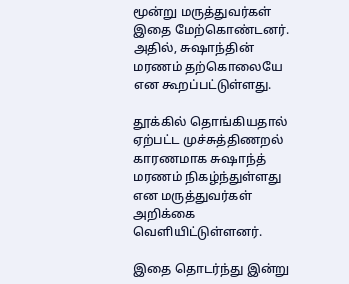மூன்று மருத்துவர்கள் இதை மேற்கொண்டனர். அதில், சுஷாந்தின் மரணம் தற்கொலையே என கூறப்பட்டுள்ளது.

தூக்கில் தொங்கியதால் ஏற்பட்ட முச்சுத்திணறல் காரணமாக சுஷாந்த் மரணம் நிகழ்ந்துள்ளது என மருத்துவர்கள் அறிக்கை வெளியிட்டுள்ளனர்.

இதை தொடர்ந்து இன்று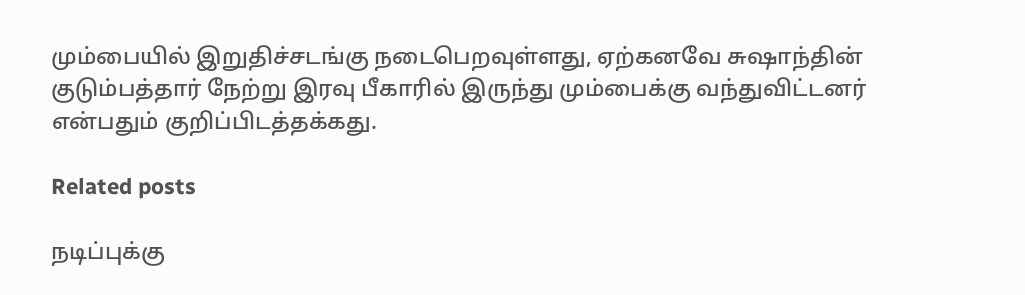மும்பையில் இறுதிச்சடங்கு நடைபெறவுள்ளது, ஏற்கனவே சுஷாந்தின் குடும்பத்தார் நேற்று இரவு பீகாரில் இருந்து மும்பைக்கு வந்துவிட்டனர் என்பதும் குறிப்பிடத்தக்கது.

Related posts

நடிப்புக்கு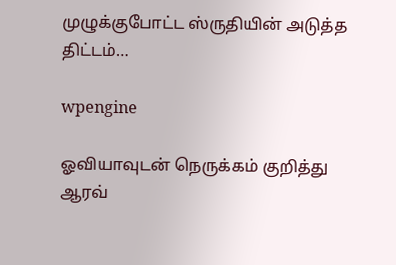முழுக்குபோட்ட ஸ்ருதியின் அடுத்த திட்டம்…

wpengine

ஓவியாவுடன் நெருக்கம் குறித்து ஆரவ்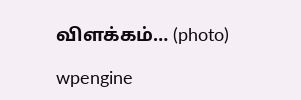விளக்கம்… (photo)

wpengine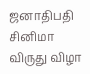ஜனாதிபதி சினிமா விருது விழா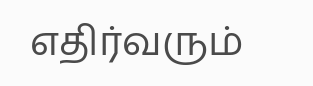எதிர்வரும்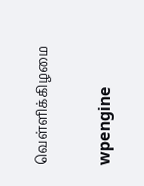வெள்ளிக்கிழமை

wpengine